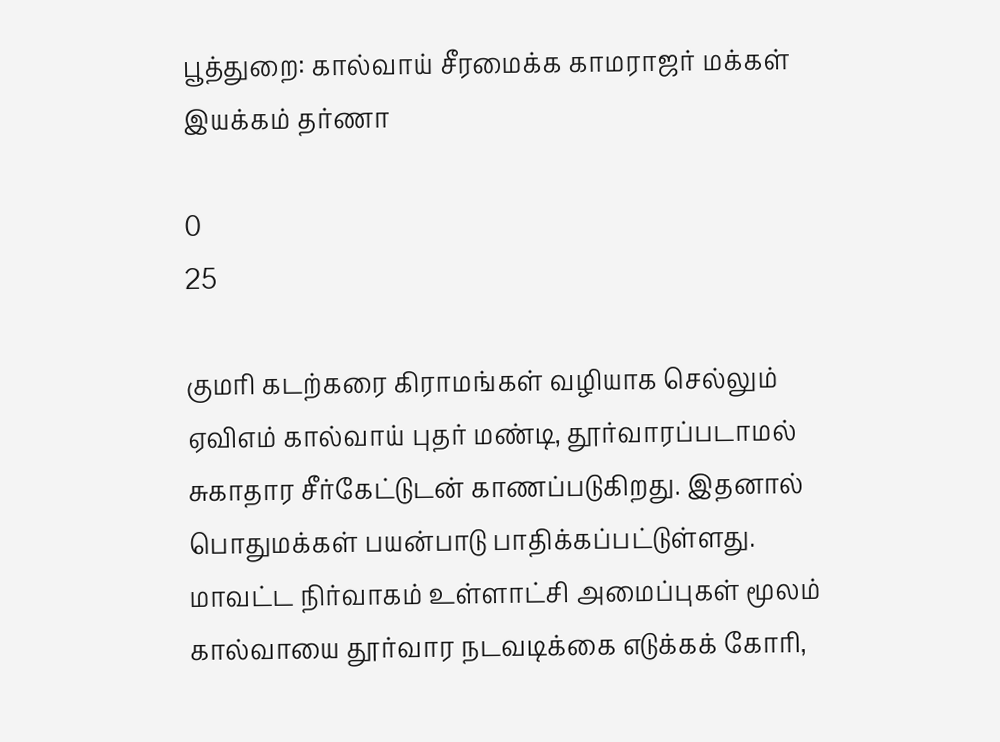பூத்துறை: கால்வாய் சீரமைக்க காமராஜர் மக்கள் இயக்கம் தர்ணா

0
25

குமரி கடற்கரை கிராமங்கள் வழியாக செல்லும் ஏவிஎம் கால்வாய் புதர் மண்டி, தூர்வாரப்படாமல் சுகாதார சீர்கேட்டுடன் காணப்படுகிறது. இதனால் பொதுமக்கள் பயன்பாடு பாதிக்கப்பட்டுள்ளது. மாவட்ட நிர்வாகம் உள்ளாட்சி அமைப்புகள் மூலம் கால்வாயை தூர்வார நடவடிக்கை எடுக்கக் கோரி,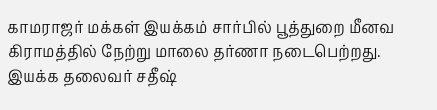காமராஜர் மக்கள் இயக்கம் சார்பில் பூத்துறை மீனவ கிராமத்தில் நேற்று மாலை தர்ணா நடைபெற்றது. இயக்க தலைவர் சதீஷ்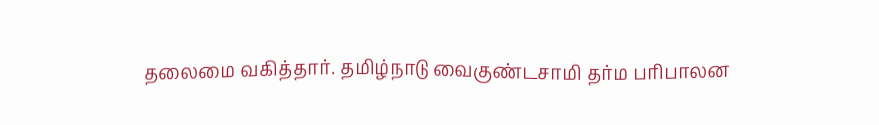தலைமை வகித்தார். தமிழ்நாடு வைகுண்டசாமி தர்ம பரிபாலன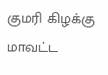குமரி கிழக்கு மாவட்ட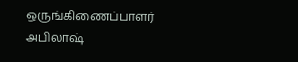ஒருங்கிணைப்பாளர் அபிலாஷ்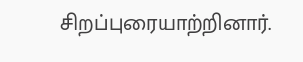சிறப்புரையாற்றினார்.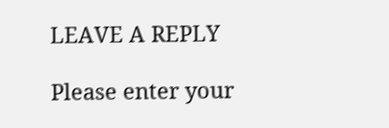LEAVE A REPLY

Please enter your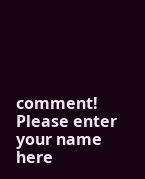comment!
Please enter your name here